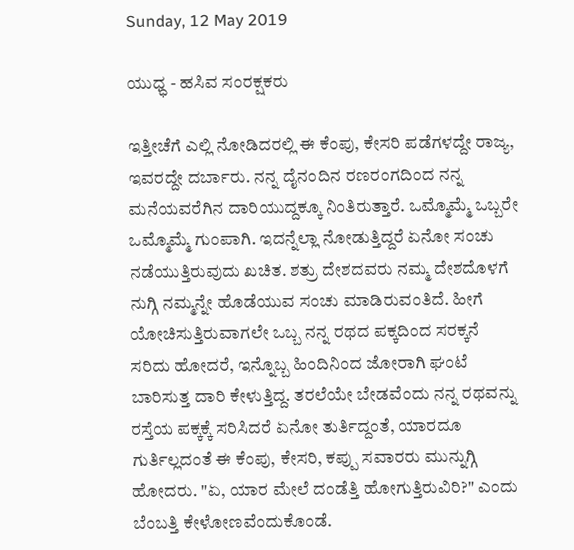Sunday, 12 May 2019

ಯುಧ್ಧ - ಹಸಿವ ಸಂರಕ್ಷಕರು

ಇತ್ತೀಚೆಗೆ ಎಲ್ಲಿ ನೋಡಿದರಲ್ಲಿ ಈ ಕೆಂಪು, ಕೇಸರಿ ಪಡೆಗಳದ್ದೇ ರಾಜ್ಯ, ಇವರದ್ದೇ ದರ್ಬಾರು. ನನ್ನ ದೈನಂದಿನ ರಣರಂಗದಿಂದ ನನ್ನ ಮನೆಯವರೆಗಿನ ದಾರಿಯುದ್ದಕ್ಕೂ ನಿಂತಿರುತ್ತಾರೆ. ಒಮ್ಮೊಮ್ಮೆ ಒಬ್ಬರೇ ಒಮ್ಮೊಮ್ಮೆ ಗುಂಪಾಗಿ. ಇದನ್ನೆಲ್ಲಾ ನೋಡುತ್ತಿದ್ದರೆ ಏನೋ ಸಂಚು ನಡೆಯುತ್ತಿರುವುದು ಖಚಿತ. ಶತ್ರು ದೇಶದವರು ನಮ್ಮ ದೇಶದೊಳಗೆ ನುಗ್ಗಿ ನಮ್ಮನ್ನೇ ಹೊಡೆಯುವ ಸಂಚು ಮಾಡಿರುವಂತಿದೆ. ಹೀಗೆ ಯೋಚಿಸುತ್ತಿರುವಾಗಲೇ ಒಬ್ಬ ನನ್ನ ರಥದ ಪಕ್ಕದಿಂದ ಸರಕ್ಕನೆ ಸರಿದು ಹೋದರೆ, ಇನ್ನೊಬ್ಬ ಹಿಂದಿನಿಂದ ಜೋರಾಗಿ ಘಂಟೆ ಬಾರಿಸುತ್ತ ದಾರಿ ಕೇಳುತ್ತಿದ್ದ. ತರಲೆಯೇ ಬೇಡವೆಂದು ನನ್ನ ರಥವನ್ನು ರಸ್ತೆಯ ಪಕ್ಕಕ್ಕೆ ಸರಿಸಿದರೆ ಏನೋ ತುರ್ತಿದ್ದಂತೆ, ಯಾರದೂ ಗುರ್ತಿಲ್ಲದಂತೆ ಈ ಕೆಂಪು, ಕೇಸರಿ, ಕಪ್ಪು ಸವಾರರು ಮುನ್ನುಗ್ಗಿ ಹೋದರು. "ಏ, ಯಾರ ಮೇಲೆ ದಂಡೆತ್ತಿ ಹೋಗುತ್ತಿರುವಿರಿ?" ಎಂದು ಬೆಂಬತ್ತಿ ಕೇಳೋಣವೆಂದುಕೊಂಡೆ.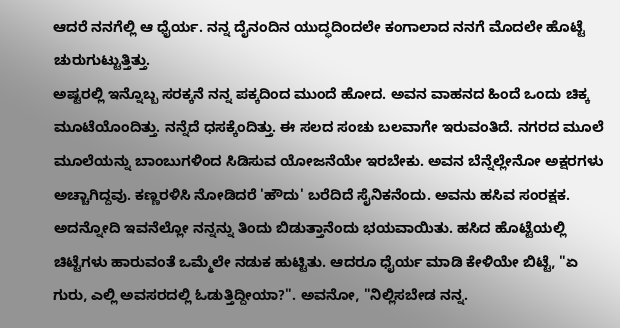ಆದರೆ ನನಗೆಲ್ಲಿ ಆ ಧೈರ್ಯ. ನನ್ನ ದೈನಂದಿನ ಯುದ್ಧದಿಂದಲೇ ಕಂಗಾಲಾದ ನನಗೆ ಮೊದಲೇ ಹೊಟ್ಟೆ ಚುರುಗುಟ್ಟುತ್ತಿತ್ತು.
ಅಷ್ಟರಲ್ಲಿ ಇನ್ನೊಬ್ಬ ಸರಕ್ಕನೆ ನನ್ನ ಪಕ್ಕದಿಂದ ಮುಂದೆ ಹೋದ. ಅವನ ವಾಹನದ ಹಿಂದೆ ಒಂದು ಚಿಕ್ಕ ಮೂಟೆಯೊಂದಿತ್ತು. ನನ್ನೆದೆ ಧಸಕ್ಕೆಂದಿತ್ತು. ಈ ಸಲದ ಸಂಚು ಬಲವಾಗೇ ಇರುವಂತಿದೆ. ನಗರದ ಮೂಲೆ ಮೂಲೆಯನ್ನು ಬಾಂಬುಗಳಿಂದ ಸಿಡಿಸುವ ಯೋಜನೆಯೇ ಇರಬೇಕು. ಅವನ ಬೆನ್ನೆಲ್ಲೇನೋ ಅಕ್ಷರಗಳು ಅಚ್ಚಾಗಿದ್ದವು. ಕಣ್ಣರಳಿಸಿ ನೋಡಿದರೆ 'ಹೌದು' ಬರೆದಿದೆ ಸೈನಿಕನೆಂದು. ಅವನು ಹಸಿವ ಸಂರಕ್ಷಕ. ಅದನ್ನೋದಿ ಇವನೆಲ್ಲೋ ನನ್ನನ್ನು ತಿಂದು ಬಿಡುತ್ತಾನೆಂದು ಭಯವಾಯಿತು. ಹಸಿದ ಹೊಟ್ಟೆಯಲ್ಲಿ ಚಿಟ್ಟೆಗಳು ಹಾರುವಂತೆ ಒಮ್ಮೆಲೇ ನಡುಕ ಹುಟ್ಟಿತು. ಆದರೂ ಧೈರ್ಯ ಮಾಡಿ ಕೇಳಿಯೇ ಬಿಟ್ಟೆ, "ಏ ಗುರು, ಎಲ್ಲಿ ಅವಸರದಲ್ಲಿ ಓಡುತ್ತಿದ್ದೀಯಾ?". ಅವನೋ, "ನಿಲ್ಲಿಸಬೇಡ ನನ್ನ.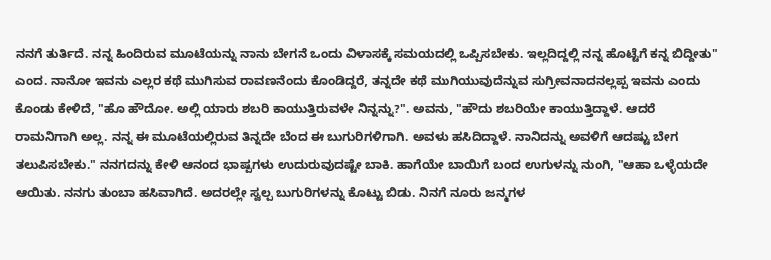ನನಗೆ ತುರ್ತಿದೆ. ನನ್ನ ಹಿಂದಿರುವ ಮೂಟೆಯನ್ನು ನಾನು ಬೇಗನೆ ಒಂದು ವಿಳಾಸಕ್ಕೆ ಸಮಯದಲ್ಲಿ ಒಪ್ಪಿಸಬೇಕು. ಇಲ್ಲದಿದ್ದಲ್ಲಿ ನನ್ನ ಹೊಟ್ಟೆಗೆ ಕನ್ನ ಬಿದ್ದೀತು" ಎಂದ. ನಾನೋ ಇವನು ಎಲ್ಲರ ಕಥೆ ಮುಗಿಸುವ ರಾವಣನೆಂದು ಕೊಂಡಿದ್ದರೆ, ತನ್ನದೇ ಕಥೆ ಮುಗಿಯುವುದೆನ್ನುವ ಸುಗ್ರೀವನಾದನಲ್ಲಪ್ಪ ಇವನು ಎಂದು ಕೊಂಡು ಕೇಳಿದೆ, "ಹೊ ಹೌದೋ. ಅಲ್ಲಿ ಯಾರು ಶಬರಿ ಕಾಯುತ್ತಿರುವಳೇ ನಿನ್ನನ್ನು?". ಅವನು, "ಹೌದು ಶಬರಿಯೇ ಕಾಯುತ್ತಿದ್ದಾಳೆ. ಆದರೆ ರಾಮನಿಗಾಗಿ ಅಲ್ಲ. ನನ್ನ ಈ ಮೂಟೆಯಲ್ಲಿರುವ ತಿನ್ನದೇ ಬೆಂದ ಈ ಬುಗುರಿಗಳಿಗಾಗಿ. ಅವಳು ಹಸಿದಿದ್ದಾಳೆ. ನಾನಿದನ್ನು ಅವಳಿಗೆ ಆದಷ್ಟು ಬೇಗ ತಲುಪಿಸಬೇಕು." ನನಗದನ್ನು ಕೇಳಿ ಆನಂದ ಭಾಷ್ಪಗಳು ಉದುರುವುದಷ್ಟೇ ಬಾಕಿ. ಹಾಗೆಯೇ ಬಾಯಿಗೆ ಬಂದ ಉಗುಳನ್ನು ನುಂಗಿ, "ಆಹಾ ಒಳ್ಳೆಯದೇ ಆಯಿತು. ನನಗು ತುಂಬಾ ಹಸಿವಾಗಿದೆ. ಅದರಲ್ಲೇ ಸ್ವಲ್ಪ ಬುಗುರಿಗಳನ್ನು ಕೊಟ್ಟು ಬಿಡು. ನಿನಗೆ ನೂರು ಜನ್ಮಗಳ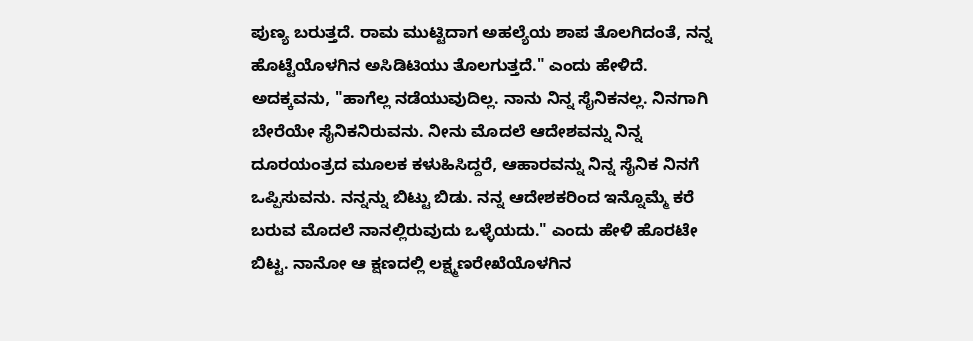ಪುಣ್ಯ ಬರುತ್ತದೆ. ರಾಮ ಮುಟ್ಟಿದಾಗ ಅಹಲ್ಯೆಯ ಶಾಪ ತೊಲಗಿದಂತೆ, ನನ್ನ ಹೊಟ್ಟೆಯೊಳಗಿನ ಅಸಿಡಿಟಿಯು ತೊಲಗುತ್ತದೆ." ಎಂದು ಹೇಳಿದೆ. ಅದಕ್ಕವನು, "ಹಾಗೆಲ್ಲ ನಡೆಯುವುದಿಲ್ಲ. ನಾನು ನಿನ್ನ ಸೈನಿಕನಲ್ಲ. ನಿನಗಾಗಿ ಬೇರೆಯೇ ಸೈನಿಕನಿರುವನು. ನೀನು ಮೊದಲೆ ಆದೇಶವನ್ನು ನಿನ್ನ ದೂರಯಂತ್ರದ ಮೂಲಕ ಕಳುಹಿಸಿದ್ದರೆ, ಆಹಾರವನ್ನು ನಿನ್ನ ಸೈನಿಕ ನಿನಗೆ ಒಪ್ಪಿಸುವನು. ನನ್ನನ್ನು ಬಿಟ್ಟು ಬಿಡು. ನನ್ನ ಆದೇಶಕರಿಂದ ಇನ್ನೊಮ್ಮೆ ಕರೆ ಬರುವ ಮೊದಲೆ ನಾನಲ್ಲಿರುವುದು ಒಳ್ಳೆಯದು." ಎಂದು ಹೇಳಿ ಹೊರಟೇ ಬಿಟ್ಟ. ನಾನೋ ಆ ಕ್ಷಣದಲ್ಲಿ ಲಕ್ಷ್ಮಣರೇಖೆಯೊಳಗಿನ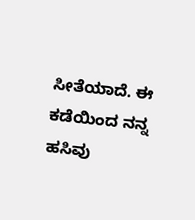ಸೀತೆಯಾದೆ. ಈ ಕಡೆಯಿಂದ ನನ್ನ ಹಸಿವು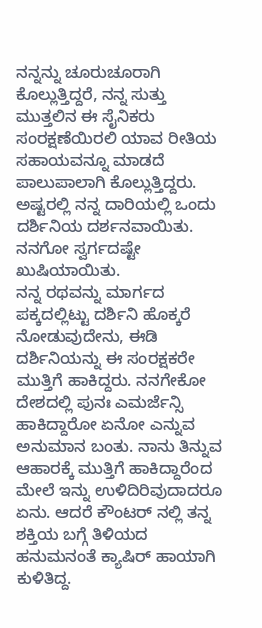ನನ್ನನ್ನು ಚೂರುಚೂರಾಗಿ ಕೊಲ್ಲುತ್ತಿದ್ದರೆ, ನನ್ನ ಸುತ್ತು ಮುತ್ತಲಿನ ಈ ಸೈನಿಕರು ಸಂರಕ್ಷಣೆಯಿರಲಿ ಯಾವ ರೀತಿಯ ಸಹಾಯವನ್ನೂ ಮಾಡದೆ ಪಾಲುಪಾಲಾಗಿ ಕೊಲ್ಲುತ್ತಿದ್ದರು. ಅಷ್ಟರಲ್ಲಿ ನನ್ನ ದಾರಿಯಲ್ಲಿ ಒಂದು ದರ್ಶಿನಿಯ ದರ್ಶನವಾಯಿತು. ನನಗೋ ಸ್ವರ್ಗದಷ್ಟೇ ಖುಷಿಯಾಯಿತು.
ನನ್ನ ರಥವನ್ನು ಮಾರ್ಗದ ಪಕ್ಕದಲ್ಲಿಟ್ಟು ದರ್ಶಿನಿ ಹೊಕ್ಕರೆ ನೋಡುವುದೇನು, ಈಡಿ ದರ್ಶಿನಿಯನ್ನು ಈ ಸಂರಕ್ಷಕರೇ ಮುತ್ತಿಗೆ ಹಾಕಿದ್ದರು. ನನಗೇಕೋ ದೇಶದಲ್ಲಿ ಪುನಃ ಎಮರ್ಜೆನ್ಸಿ ಹಾಕಿದ್ದಾರೋ ಏನೋ ಎನ್ನುವ ಅನುಮಾನ ಬಂತು. ನಾನು ತಿನ್ನುವ ಆಹಾರಕ್ಕೆ ಮುತ್ತಿಗೆ ಹಾಕಿದ್ದಾರೆಂದ ಮೇಲೆ ಇನ್ನು ಉಳಿದಿರಿವುದಾದರೂ ಏನು. ಆದರೆ ಕೌಂಟರ್ ನಲ್ಲಿ ತನ್ನ ಶಕ್ತಿಯ ಬಗ್ಗೆ ತಿಳಿಯದ ಹನುಮನಂತೆ ಕ್ಯಾಷಿರ್ ಹಾಯಾಗಿ ಕುಳಿತಿದ್ದ.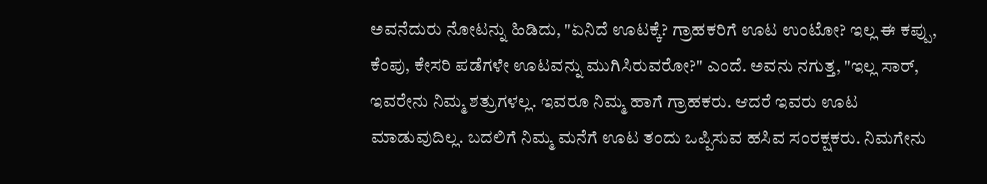ಅವನೆದುರು ನೋಟನ್ನು ಹಿಡಿದು, "ಏನಿದೆ ಊಟಕ್ಕೆ? ಗ್ರಾಹಕರಿಗೆ ಊಟ ಉಂಟೋ? ಇಲ್ಲ ಈ ಕಪ್ಪು, ಕೆಂಪು, ಕೇಸರಿ ಪಡೆಗಳೇ ಊಟವನ್ನು ಮುಗಿಸಿರುವರೋ?" ಎಂದೆ. ಅವನು ನಗುತ್ತ, "ಇಲ್ಲ ಸಾರ್, ಇವರೇನು ನಿಮ್ಮ ಶತ್ರುಗಳಲ್ಲ. ಇವರೂ ನಿಮ್ಮ ಹಾಗೆ ಗ್ರಾಹಕರು. ಆದರೆ ಇವರು ಊಟ ಮಾಡುವುದಿಲ್ಲ. ಬದಲಿಗೆ ನಿಮ್ಮ ಮನೆಗೆ ಊಟ ತಂದು ಒಪ್ಪಿಸುವ ಹಸಿವ ಸಂರಕ್ಷಕರು. ನಿಮಗೇನು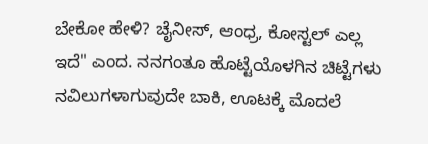ಬೇಕೋ ಹೇಳಿ? ಚೈನೀಸ್, ಆಂಧ್ರ, ಕೋಸ್ಟಲ್ ಎಲ್ಲ ಇದೆ" ಎಂದ. ನನಗಂತೂ ಹೊಟ್ಟೆಯೊಳಗಿನ ಚಿಟ್ಟೆಗಳು ನವಿಲುಗಳಾಗುವುದೇ ಬಾಕಿ, ಊಟಕ್ಕೆ ಮೊದಲೆ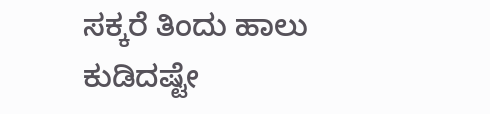ಸಕ್ಕರೆ ತಿಂದು ಹಾಲು ಕುಡಿದಷ್ಟೇ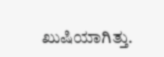ಖುಷಿಯಾಗಿತ್ತು.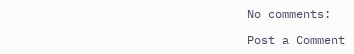No comments:

Post a Comment